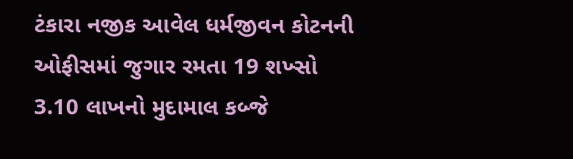ટંકારા નજીક આવેલ ધર્મજીવન કોટનની ઓફીસમાં જુગાર રમતા 19 શખ્સો 3.10 લાખનો મુદામાલ કબ્જે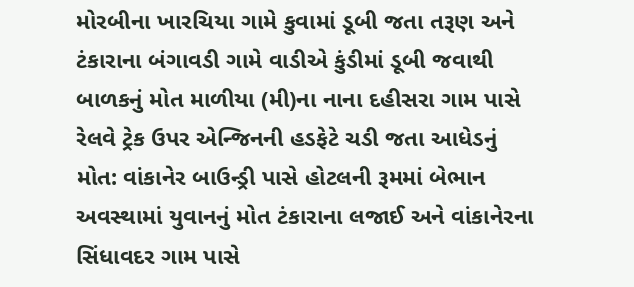મોરબીના ખારચિયા ગામે કુવામાં ડૂબી જતા તરૂણ અને ટંકારાના બંગાવડી ગામે વાડીએ કુંડીમાં ડૂબી જવાથી બાળકનું મોત માળીયા (મી)ના નાના દહીસરા ગામ પાસે રેલવે ટ્રેક ઉપર એન્જિનની હડફેટે ચડી જતા આધેડનું મોત: વાંકાનેર બાઉન્ડ્રી પાસે હોટલની રૂમમાં બેભાન અવસ્થામાં યુવાનનું મોત ટંકારાના લજાઈ અને વાંકાનેરના સિંધાવદર ગામ પાસે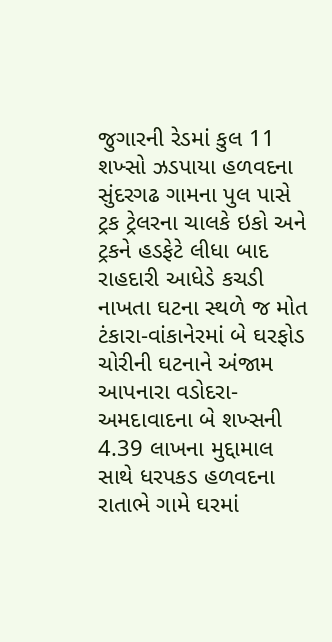જુગારની રેડમાં કુલ 11 શખ્સો ઝડપાયા હળવદના સુંદરગઢ ગામના પુલ પાસે ટ્રક ટ્રેલરના ચાલકે ઇકો અને ટ્રકને હડફેટે લીધા બાદ રાહદારી આધેડે કચડી નાખતા ઘટના સ્થળે જ મોત ટંકારા-વાંકાનેરમાં બે ઘરફોડ ચોરીની ઘટનાને અંજામ આપનારા વડોદરા-અમદાવાદના બે શખ્સની 4.39 લાખના મુદ્દામાલ સાથે ધરપકડ હળવદના રાતાભે ગામે ઘરમાં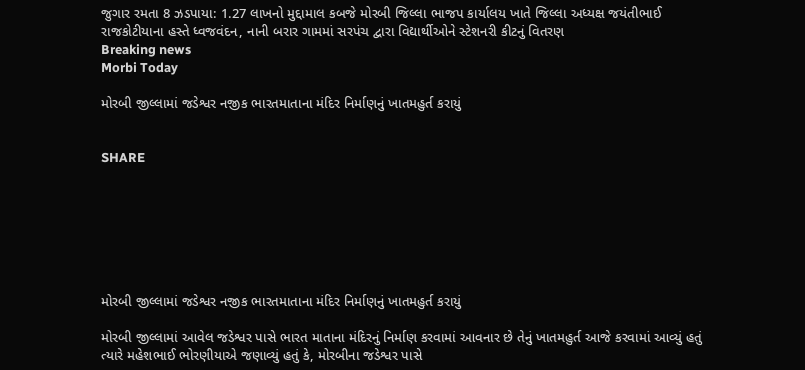જુગાર રમતા 8 ઝડપાયા: 1.27 લાખનો મુદ્દામાલ કબજે મોરબી જિલ્લા ભાજપ કાર્યાલય ખાતે જિલ્લા અધ્યક્ષ જયંતીભાઈ રાજકોટીયાના હસ્તે ધ્વજવંદન, નાની બરાર ગામમાં સરપંચ દ્વારા વિદ્યાર્થીઓને સ્ટેશનરી કીટનું વિતરણ
Breaking news
Morbi Today

મોરબી જીલ્લામાં જડેશ્વર નજીક ભારતમાતાના મંદિર નિર્માણનું ખાતમહુર્ત કરાયું


SHARE







મોરબી જીલ્લામાં જડેશ્વર નજીક ભારતમાતાના મંદિર નિર્માણનું ખાતમહુર્ત કરાયું

મોરબી જીલ્લામાં આવેલ જડેશ્વર પાસે ભારત માતાના મંદિરનું નિર્માણ કરવામાં આવનાર છે તેનું ખાતમહુર્ત આજે કરવામાં આવ્યું હતું ત્યારે મહેશભાઈ ભોરણીયાએ જણાવ્યું હતું કે, મોરબીના જડેશ્વર પાસે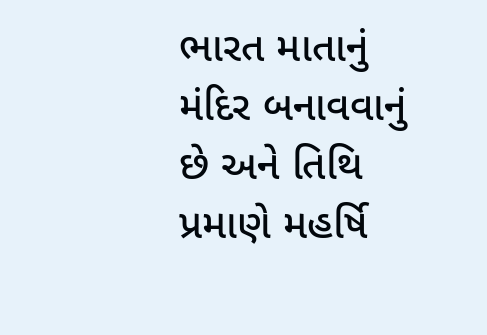ભારત માતાનું મંદિર બનાવવાનું છે અને તિથિ પ્રમાણે મહર્ષિ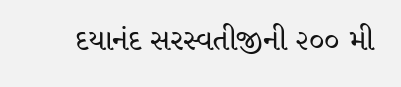દયાનંદ સરસ્વતીજીની ૨૦૦ મી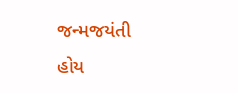જન્મજયંતી હોય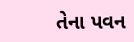તેના પવન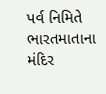પર્વ નિમિતે ભારતમાતાના મંદિર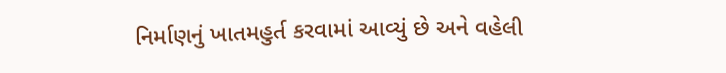નિર્માણનું ખાતમહુર્ત કરવામાં આવ્યું છે અને વહેલી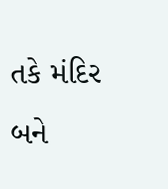તકે મંદિર બને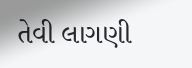તેવી લાગણી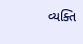વ્યક્તિ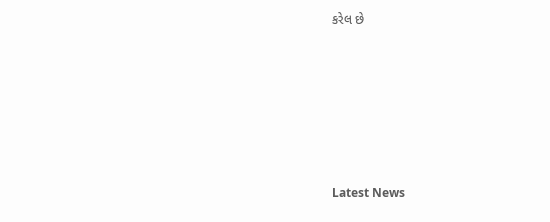કરેલ છે






Latest News